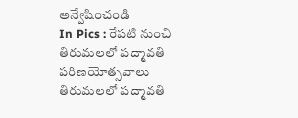అన్వేషించండి
In Pics : రేపటి నుంచి తిరుమలలో పద్మావతి పరిణయోత్సవాలు
తిరుమలలో పద్మావతి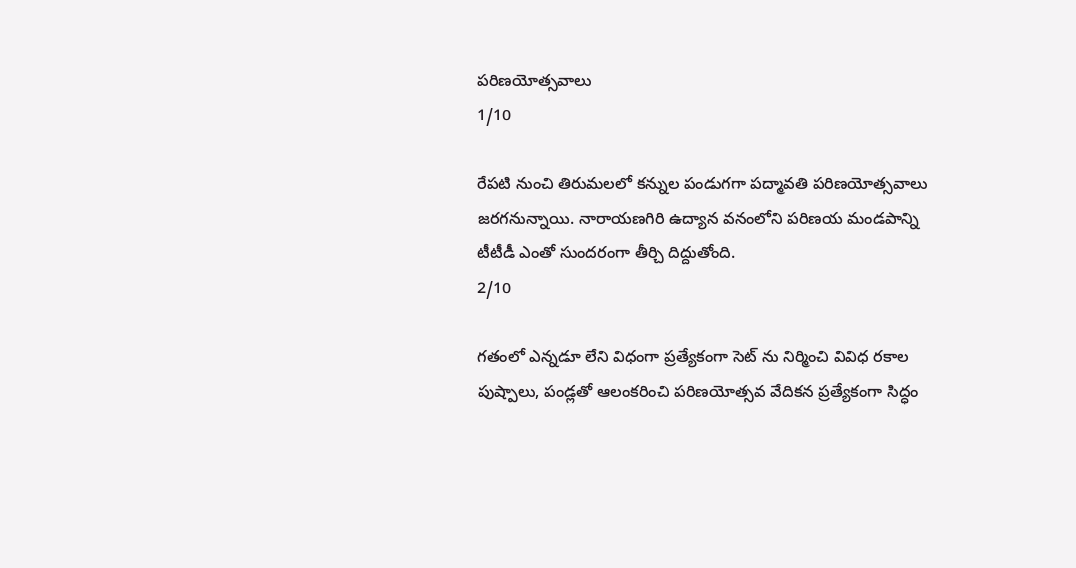పరిణయోత్సవాలు
1/10

రేపటి నుంచి తిరుమలలో కన్నుల పండుగగా పద్మావతి పరిణయోత్సవాలు జరగనున్నాయి. నారాయణగిరి ఉద్యాన వనంలోని పరిణయ మండపాన్ని టీటీడీ ఎంతో సుందరంగా తీర్చి దిద్దుతోంది.
2/10

గతంలో ఎన్నడూ లేని విధంగా ప్రత్యేకంగా సెట్ ను నిర్మించి వివిధ రకాల పుష్పాలు, పండ్లతో ఆలంకరించి పరిణయోత్సవ వేదికన ప్రత్యేకంగా సిద్ధం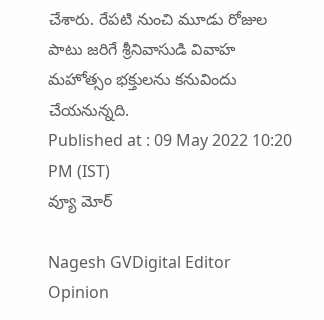చేశారు. రేపటి నుంచి మూడు రోజుల పాటు జరిగే శ్రీనివాసుడి వివాహ మహోత్సం భక్తులను కనువిందు చేయనున్నది.
Published at : 09 May 2022 10:20 PM (IST)
వ్యూ మోర్

Nagesh GVDigital Editor
Opinion